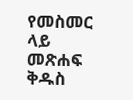የመስመር ላይ መጽሐፍ ቅዱስ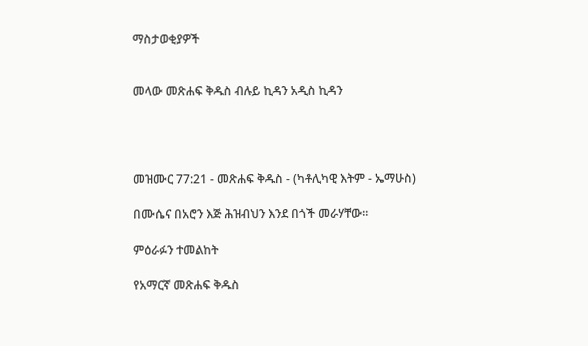ማስታወቂያዎች


መላው መጽሐፍ ቅዱስ ብሉይ ኪዳን አዲስ ኪዳን




መዝሙር 77:21 - መጽሐፍ ቅዱስ - (ካቶሊካዊ እትም - ኤማሁስ)

በሙሴና በአሮን እጅ ሕዝብህን እንደ በጎች መራሃቸው።

ምዕራፉን ተመልከት

የአማርኛ መጽሐፍ ቅዱስ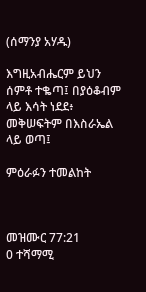(ሰማንያ አሃዱ)

እግዚአብሔርም ይህን ሰምቶ ተቈጣ፤ በያዕቆብም ላይ እሳት ነደደ፥ መቅሠፍትም በእስራኤል ላይ ወጣ፤

ምዕራፉን ተመልከት



መዝሙር 77:21
0 ተሻማሚ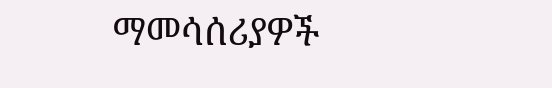ማመሳሰሪያዎች